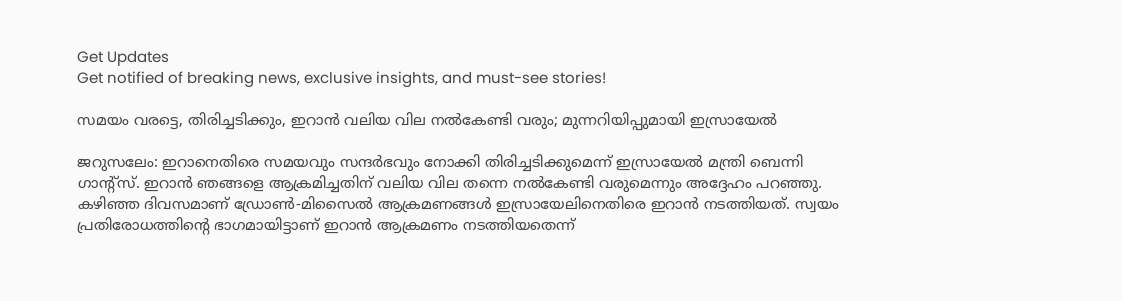Get Updates
Get notified of breaking news, exclusive insights, and must-see stories!

സമയം വരട്ടെ, തിരിച്ചടിക്കും, ഇറാന്‍ വലിയ വില നല്‍കേണ്ടി വരും; മുന്നറിയിപ്പുമായി ഇസ്രായേല്‍

ജറുസലേം: ഇറാനെതിരെ സമയവും സന്ദര്‍ഭവും നോക്കി തിരിച്ചടിക്കുമെന്ന് ഇസ്രായേല്‍ മന്ത്രി ബെന്നി ഗാന്റ്‌സ്. ഇറാന്‍ ഞങ്ങളെ ആക്രമിച്ചതിന് വലിയ വില തന്നെ നല്‍കേണ്ടി വരുമെന്നും അദ്ദേഹം പറഞ്ഞു. കഴിഞ്ഞ ദിവസമാണ് ഡ്രോണ്‍-മിസൈല്‍ ആക്രമണങ്ങള്‍ ഇസ്രായേലിനെതിരെ ഇറാന്‍ നടത്തിയത്. സ്വയം പ്രതിരോധത്തിന്റെ ഭാഗമായിട്ടാണ് ഇറാന്‍ ആക്രമണം നടത്തിയതെന്ന്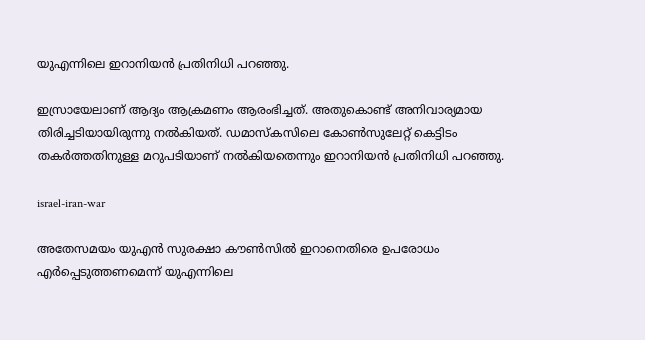യുഎന്നിലെ ഇറാനിയന്‍ പ്രതിനിധി പറഞ്ഞു.

ഇസ്രായേലാണ് ആദ്യം ആക്രമണം ആരംഭിച്ചത്. അതുകൊണ്ട് അനിവാര്യമായ തിരിച്ചടിയായിരുന്നു നല്‍കിയത്. ഡമാസ്‌കസിലെ കോണ്‍സുലേറ്റ് കെട്ടിടം തകര്‍ത്തതിനുള്ള മറുപടിയാണ് നല്‍കിയതെന്നും ഇറാനിയന്‍ പ്രതിനിധി പറഞ്ഞു.

israel-iran-war

അതേസമയം യുഎന്‍ സുരക്ഷാ കൗണ്‍സില്‍ ഇറാനെതിരെ ഉപരോധം എര്‍പ്പെടുത്തണമെന്ന് യുഎന്നിലെ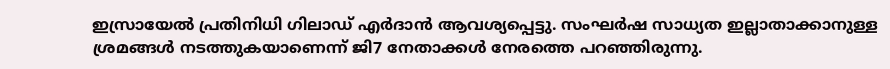ഇസ്രായേല്‍ പ്രതിനിധി ഗിലാഡ് എര്‍ദാന്‍ ആവശ്യപ്പെട്ടു. സംഘര്‍ഷ സാധ്യത ഇല്ലാതാക്കാനുള്ള ശ്രമങ്ങള്‍ നടത്തുകയാണെന്ന് ജി7 നേതാക്കള്‍ നേരത്തെ പറഞ്ഞിരുന്നു.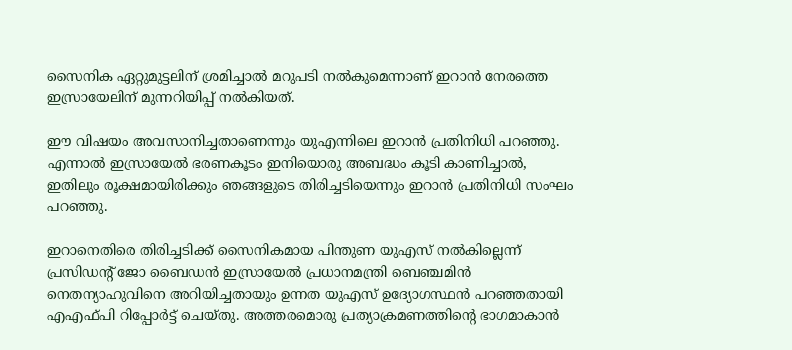സൈനിക ഏറ്റുമുട്ടലിന് ശ്രമിച്ചാല്‍ മറുപടി നല്‍കുമെന്നാണ് ഇറാന്‍ നേരത്തെ ഇസ്രായേലിന് മുന്നറിയിപ്പ് നല്‍കിയത്.

ഈ വിഷയം അവസാനിച്ചതാണെന്നും യുഎന്നിലെ ഇറാന്‍ പ്രതിനിധി പറഞ്ഞു. എന്നാല്‍ ഇസ്രായേല്‍ ഭരണകൂടം ഇനിയൊരു അബദ്ധം കൂടി കാണിച്ചാല്‍, ഇതിലും രൂക്ഷമായിരിക്കും ഞങ്ങളുടെ തിരിച്ചടിയെന്നും ഇറാന്‍ പ്രതിനിധി സംഘം പറഞ്ഞു.

ഇറാനെതിരെ തിരിച്ചടിക്ക് സൈനികമായ പിന്തുണ യുഎസ് നല്‍കില്ലെന്ന് പ്രസിഡന്റ് ജോ ബൈഡന്‍ ഇസ്രായേല്‍ പ്രധാനമന്ത്രി ബെഞ്ചമിന്‍ നെതന്യാഹുവിനെ അറിയിച്ചതായും ഉന്നത യുഎസ് ഉദ്യോഗസ്ഥന്‍ പറഞ്ഞതായി എഎഫ്പി റിപ്പോര്‍ട്ട് ചെയ്തു. അത്തരമൊരു പ്രത്യാക്രമണത്തിന്റെ ഭാഗമാകാന്‍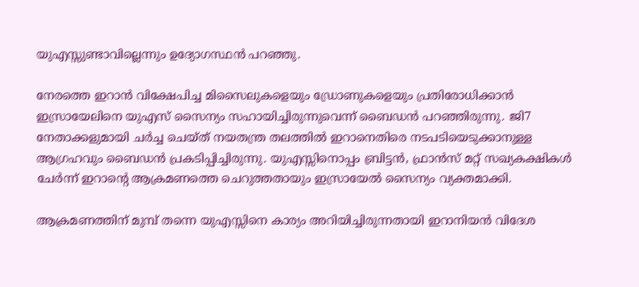യുഎസ്സുണ്ടാവില്ലെന്നും ഉദ്യോഗസ്ഥന്‍ പറഞ്ഞു.

നേരത്തെ ഇറാന്‍ വിക്ഷേപിച്ച മിസൈലുകളെയും ഡ്രോണുകളെയും പ്രതിരോധിക്കാന്‍ ഇസ്രായേലിനെ യുഎസ് സൈന്യം സഹായിച്ചിരുന്നുവെന്ന് ബൈഡന്‍ പറഞ്ഞിരുന്നു. ജി7 നേതാക്കളുമായി ചര്‍ച്ച ചെയ്ത് നയതന്ത്ര തലത്തില്‍ ഇറാനെതിരെ നടപടിയെടുക്കാനുള്ള ആഗ്രഹവും ബൈഡന്‍ പ്രകടിപ്പിച്ചിരുന്നു. യുഎസ്സിനൊപ്പം ബ്രിട്ടന്‍, ഫ്രാന്‍സ് മറ്റ് സഖ്യകക്ഷികള്‍ ചേര്‍ന്ന് ഇറാന്റെ ആക്രമണത്തെ ചെറുത്തതായും ഇസ്രായേല്‍ സൈന്യം വ്യക്തമാക്കി.

ആക്രമണത്തിന് മുമ്പ് തന്നെ യുഎസ്സിനെ കാര്യം അറിയിച്ചിരുന്നതായി ഇറാനിയന്‍ വിദേശ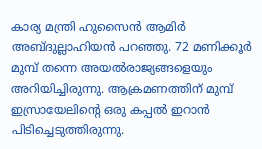കാര്യ മന്ത്രി ഹുസൈന്‍ ആമിര്‍ അബ്ദുല്ലാഹിയന്‍ പറഞ്ഞു. 72 മണിക്കൂര്‍ മുമ്പ് തന്നെ അയല്‍രാജ്യങ്ങളെയും അറിയിച്ചിരുന്നു. ആക്രമണത്തിന് മുമ്പ് ഇസ്രായേലിന്റെ ഒരു കപ്പല്‍ ഇറാന്‍ പിടിച്ചെടുത്തിരുന്നു.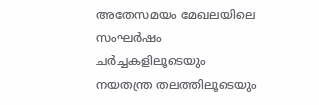അതേസമയം മേഖലയിലെ സംഘര്‍ഷം ചര്‍ച്ചകളിലൂടെയും നയതന്ത്ര തലത്തിലൂടെയും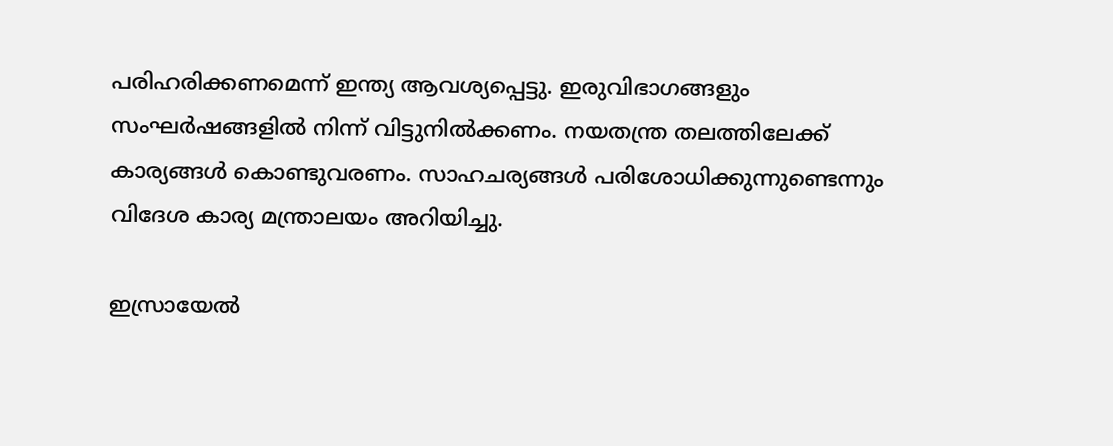പരിഹരിക്കണമെന്ന് ഇന്ത്യ ആവശ്യപ്പെട്ടു. ഇരുവിഭാഗങ്ങളും സംഘര്‍ഷങ്ങളില്‍ നിന്ന് വിട്ടുനില്‍ക്കണം. നയതന്ത്ര തലത്തിലേക്ക് കാര്യങ്ങള്‍ കൊണ്ടുവരണം. സാഹചര്യങ്ങള്‍ പരിശോധിക്കുന്നുണ്ടെന്നും വിദേശ കാര്യ മന്ത്രാലയം അറിയിച്ചു.

ഇസ്രായേല്‍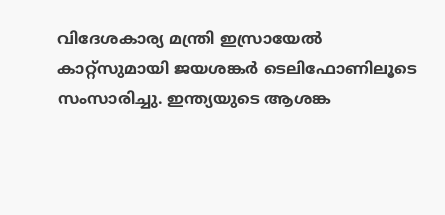വിദേശകാര്യ മന്ത്രി ഇസ്രായേല്‍ കാറ്റ്‌സുമായി ജയശങ്കര്‍ ടെലിഫോണിലൂടെ സംസാരിച്ചു. ഇന്ത്യയുടെ ആശങ്ക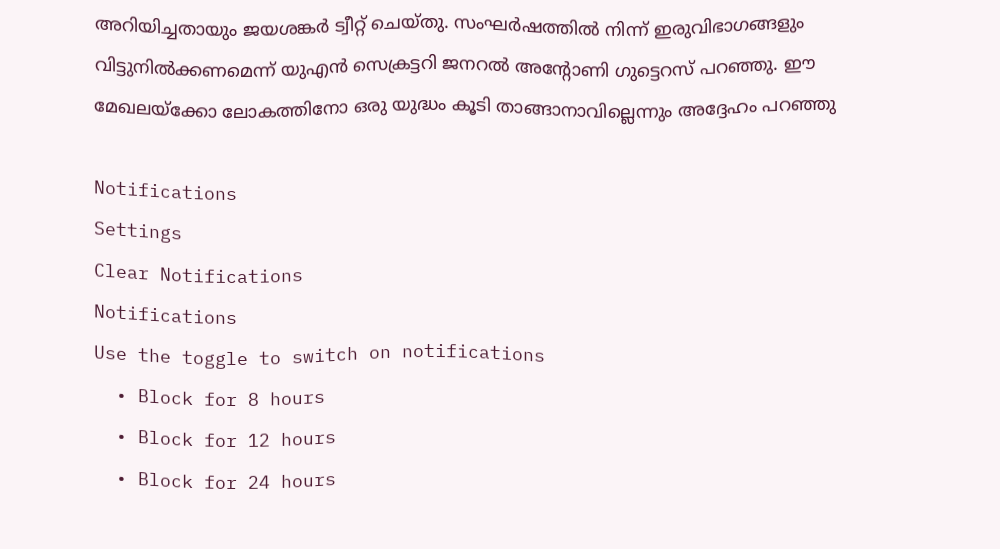അറിയിച്ചതായും ജയശങ്കര്‍ ട്വീറ്റ് ചെയ്തു. സംഘര്‍ഷത്തില്‍ നിന്ന് ഇരുവിഭാഗങ്ങളും വിട്ടുനില്‍ക്കണമെന്ന് യുഎന്‍ സെക്രട്ടറി ജനറല്‍ അന്റോണി ഗുട്ടെറസ് പറഞ്ഞു. ഈ മേഖലയ്‌ക്കോ ലോകത്തിനോ ഒരു യുദ്ധം കൂടി താങ്ങാനാവില്ലെന്നും അദ്ദേഹം പറഞ്ഞു

Notifications
Settings
Clear Notifications
Notifications
Use the toggle to switch on notifications
  • Block for 8 hours
  • Block for 12 hours
  • Block for 24 hours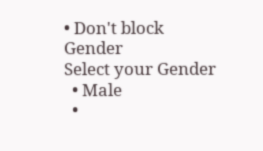• Don't block
Gender
Select your Gender
  • Male
  •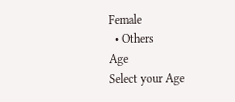Female
  • Others
Age
Select your Age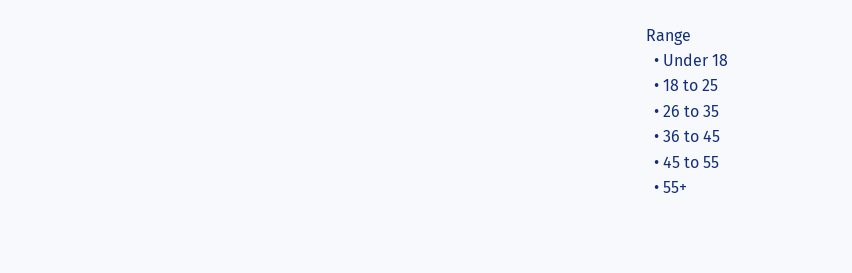Range
  • Under 18
  • 18 to 25
  • 26 to 35
  • 36 to 45
  • 45 to 55
  • 55+